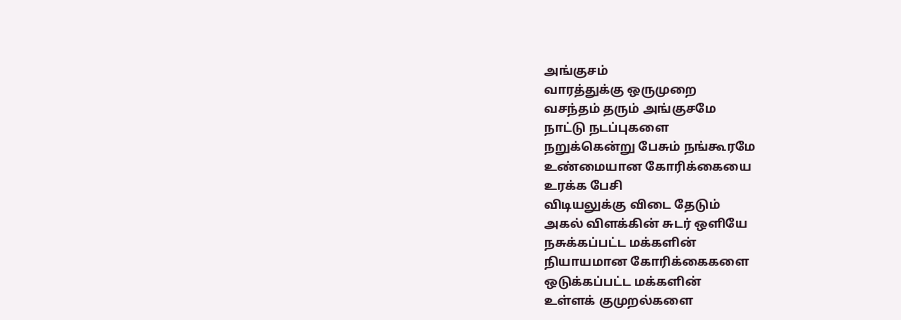அங்குசம்
வாரத்துக்கு ஒருமுறை
வசந்தம் தரும் அங்குசமே
நாட்டு நடப்புகளை
நறுக்கென்று பேசும் நங்கூரமே
உண்மையான கோரிக்கையை
உரக்க பேசி
விடியலுக்கு விடை தேடும்
அகல் விளக்கின் சுடர் ஒளியே
நசுக்கப்பட்ட மக்களின்
நியாயமான கோரிக்கைகளை
ஒடுக்கப்பட்ட மக்களின்
உள்ளக் குமுறல்களை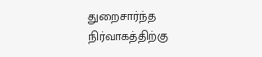துறைசார்ந்த நிர்வாகத்திற்கு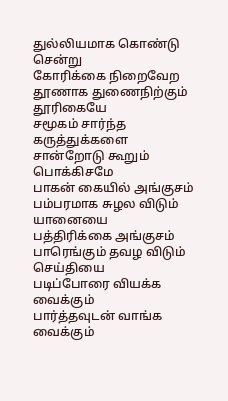துல்லியமாக கொண்டு சென்று
கோரிக்கை நிறைவேற
தூணாக துணைநிற்கும்
தூரிகையே
சமூகம் சார்ந்த கருத்துக்களை
சான்றோடு கூறும் பொக்கிசமே
பாகன் கையில் அங்குசம்
பம்பரமாக சுழல விடும் யானையை
பத்திரிக்கை அங்குசம்
பாரெங்கும் தவழ விடும் செய்தியை
படிப்போரை வியக்க வைக்கும்
பார்த்தவுடன் வாங்க வைக்கும்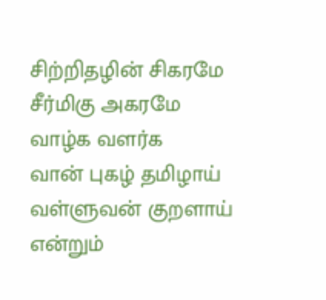சிற்றிதழின் சிகரமே
சீர்மிகு அகரமே
வாழ்க வளர்க
வான் புகழ் தமிழாய்
வள்ளுவன் குறளாய்
என்றும்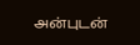அன்புடன்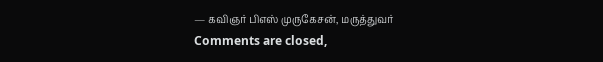— கவிஞர் பிஎஸ் முருகேசன், மருத்துவர்
Comments are closed,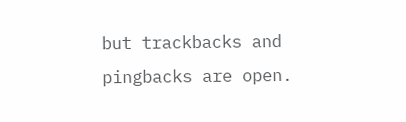but trackbacks and pingbacks are open.